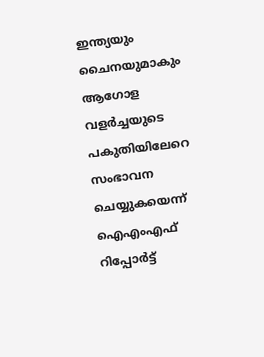ഇന്ത്യയും ചൈനയുമാകും ആഗോള വളര്‍ച്ചയുടെ പകുതിയിലേറെ സംഭാവന ചെയ്യുകയെന്ന് ഐഎംഎഫ് റിപ്പോര്‍ട്ട്‌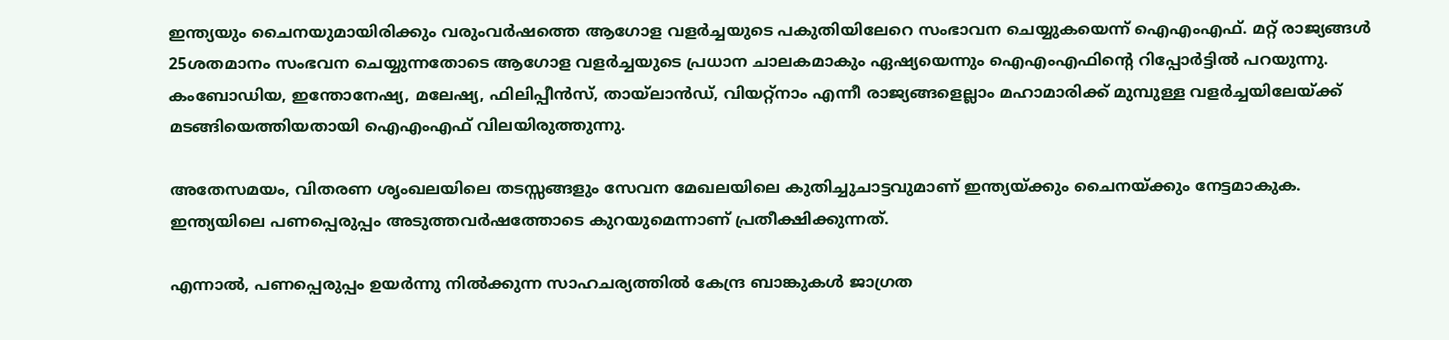ഇന്ത്യയും ചൈനയുമായിരിക്കും വരുംവര്‍ഷത്തെ ആഗോള വളര്‍ച്ചയുടെ പകുതിയിലേറെ സംഭാവന ചെയ്യുകയെന്ന് ഐഎംഎഫ്. മറ്റ് രാജ്യങ്ങള്‍ 25ശതമാനം സംഭവന ചെയ്യുന്നതോടെ ആഗോള വളര്‍ച്ചയുടെ പ്രധാന ചാലകമാകും ഏഷ്യയെന്നും ഐഎംഎഫിന്റെ റിപ്പോര്‍ട്ടില്‍ പറയുന്നു. കംബോഡിയ, ഇന്തോനേഷ്യ, മലേഷ്യ, ഫിലിപ്പീന്‍സ്, തായ്‌ലാന്‍ഡ്, വിയറ്റ്‌നാം എന്നീ രാജ്യങ്ങളെല്ലാം മഹാമാരിക്ക് മുമ്പുള്ള വളര്‍ച്ചയിലേയ്ക്ക് മടങ്ങിയെത്തിയതായി ഐഎംഎഫ് വിലയിരുത്തുന്നു.

അതേസമയം, വിതരണ ശൃംഖലയിലെ തടസ്സങ്ങളും സേവന മേഖലയിലെ കുതിച്ചുചാട്ടവുമാണ് ഇന്ത്യയ്ക്കും ചൈനയ്ക്കും നേട്ടമാകുക. ഇന്ത്യയിലെ പണപ്പെരുപ്പം അടുത്തവര്‍ഷത്തോടെ കുറയുമെന്നാണ് പ്രതീക്ഷിക്കുന്നത്.

എന്നാല്‍, പണപ്പെരുപ്പം ഉയര്‍ന്നു നില്‍ക്കുന്ന സാഹചര്യത്തില്‍ കേന്ദ്ര ബാങ്കുകള്‍ ജാഗ്രത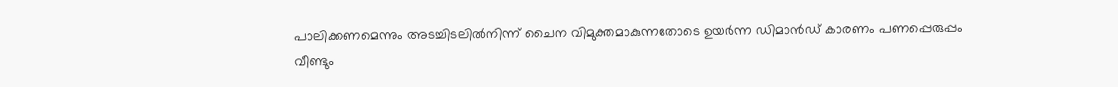പാലിക്കണമെന്നും അടച്ചിടലില്‍നിന്ന് ചൈന വിമുക്തമാകുന്നതോടെ ഉയര്‍ന്ന ഡിമാന്‍ഡ് കാരണം പണപ്പെരുപ്പം വീണ്ടും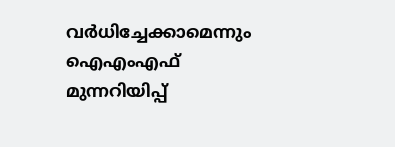വര്‍ധിച്ചേക്കാമെന്നും ഐഎംഎഫ് മുന്നറിയിപ്പ്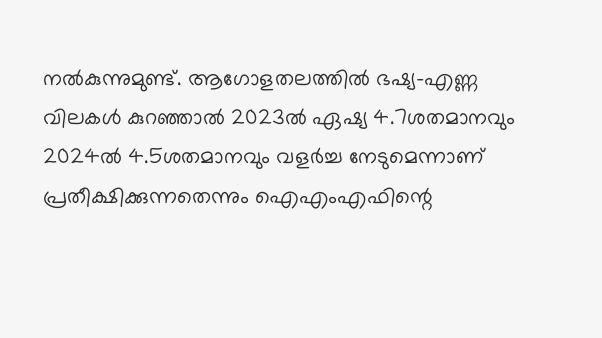നല്‍കുന്നുമുണ്ട്. ആഗോളതലത്തില്‍ ഭഷ്യ-എണ്ണ വിലകള്‍ കുറഞ്ഞാല്‍ 2023ല്‍ ഏഷ്യ 4.7ശതമാനവും 2024ല്‍ 4.5ശതമാനവും വളര്‍ച്ച നേടുമെന്നാണ് പ്രതീക്ഷിക്കുന്നതെന്നും ഐഎംഎഫിന്റെ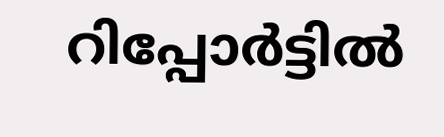റിപ്പോര്‍ട്ടില്‍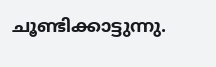ചൂണ്ടിക്കാട്ടുന്നു.